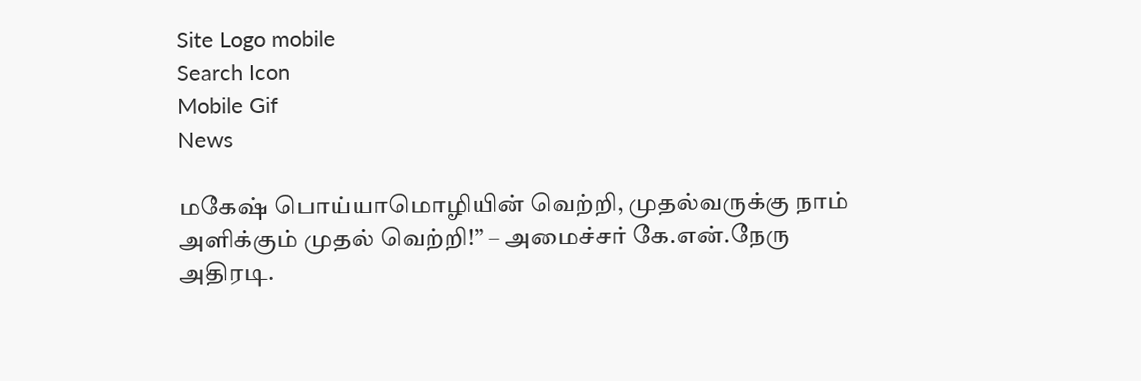Site Logo mobile
Search Icon
Mobile Gif
News

மகேஷ் பொய்யாமொழியின் வெற்றி, முதல்வருக்கு நாம் அளிக்கும் முதல் வெற்றி!” – அமைச்சர் கே.என்.நேரு அதிரடி.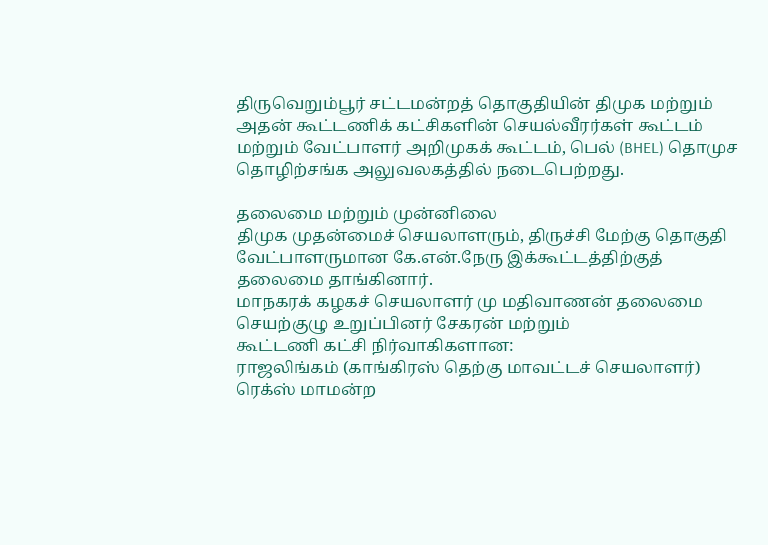திருவெறும்பூர் சட்டமன்றத் தொகுதியின் திமுக மற்றும் அதன் கூட்டணிக் கட்சிகளின் செயல்வீரர்கள் கூட்டம் மற்றும் வேட்பாளர் அறிமுகக் கூட்டம், பெல் (BHEL) தொமுச தொழிற்சங்க அலுவலகத்தில் நடைபெற்றது.

தலைமை மற்றும் முன்னிலை
திமுக முதன்மைச் செயலாளரும், திருச்சி மேற்கு தொகுதி வேட்பாளருமான கே.என்.நேரு இக்கூட்டத்திற்குத் தலைமை தாங்கினார்.
மாநகரக் கழகச் செயலாளர் மு மதிவாணன் தலைமை செயற்குழு உறுப்பினர் சேகரன் மற்றும்
கூட்டணி கட்சி நிர்வாகிகளான:
ராஜலிங்கம் (காங்கிரஸ் தெற்கு மாவட்டச் செயலாளர்)
ரெக்ஸ் மாமன்ற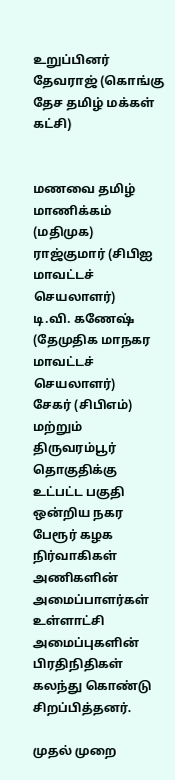உறுப்பினர்
தேவராஜ் (கொங்கு தேச தமிழ் மக்கள் கட்சி)


மணவை தமிழ் மாணிக்கம் (மதிமுக)
ராஜ்குமார் (சிபிஐ மாவட்டச் செயலாளர்)
டி.வி. கணேஷ் (தேமுதிக மாநகர மாவட்டச் செயலாளர்)
சேகர் (சிபிஎம்) மற்றும் திருவரம்பூர் தொகுதிக்கு உட்பட்ட பகுதி ஒன்றிய நகர பேரூர் கழக நிர்வாகிகள் அணிகளின் அமைப்பாளர்கள் உள்ளாட்சி அமைப்புகளின் பிரதிநிதிகள் கலந்து கொண்டு சிறப்பித்தனர்.

முதல் முறை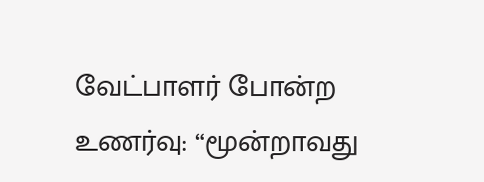வேட்பாளர் போன்ற உணர்வு: “மூன்றாவது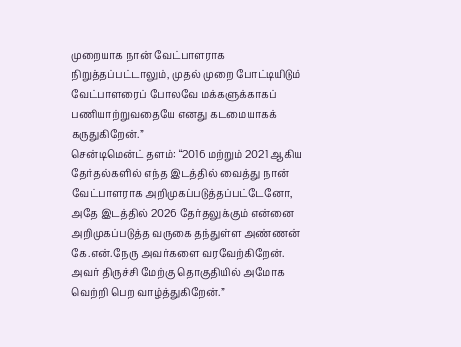முறையாக நான் வேட்பாளராக நிறுத்தப்பட்டாலும், முதல் முறை போட்டியிடும் வேட்பாளரைப் போலவே மக்களுக்காகப் பணியாற்றுவதையே எனது கடமையாகக் கருதுகிறேன்.”
சென்டிமென்ட் தளம்: “2016 மற்றும் 2021 ஆகிய தேர்தல்களில் எந்த இடத்தில் வைத்து நான் வேட்பாளராக அறிமுகப்படுத்தப்பட்டேனோ, அதே இடத்தில் 2026 தேர்தலுக்கும் என்னை அறிமுகப்படுத்த வருகை தந்துள்ள அண்ணன் கே.என்.நேரு அவர்களை வரவேற்கிறேன். அவர் திருச்சி மேற்கு தொகுதியில் அமோக வெற்றி பெற வாழ்த்துகிறேன்.”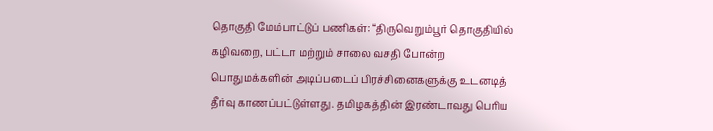தொகுதி மேம்பாட்டுப் பணிகள்: “திருவெறும்பூர் தொகுதியில் கழிவறை, பட்டா மற்றும் சாலை வசதி போன்ற பொதுமக்களின் அடிப்படைப் பிரச்சினைகளுக்கு உடனடித் தீர்வு காணப்பட்டுள்ளது. தமிழகத்தின் இரண்டாவது பெரிய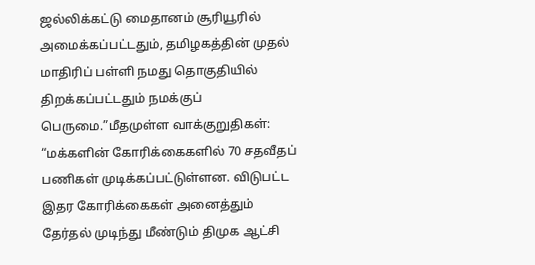ஜல்லிக்கட்டு மைதானம் சூரியூரில் அமைக்கப்பட்டதும், தமிழகத்தின் முதல் மாதிரிப் பள்ளி நமது தொகுதியில் திறக்கப்பட்டதும் நமக்குப் பெருமை.”மீதமுள்ள வாக்குறுதிகள்: “மக்களின் கோரிக்கைகளில் 70 சதவீதப் பணிகள் முடிக்கப்பட்டுள்ளன. விடுபட்ட இதர கோரிக்கைகள் அனைத்தும் தேர்தல் முடிந்து மீண்டும் திமுக ஆட்சி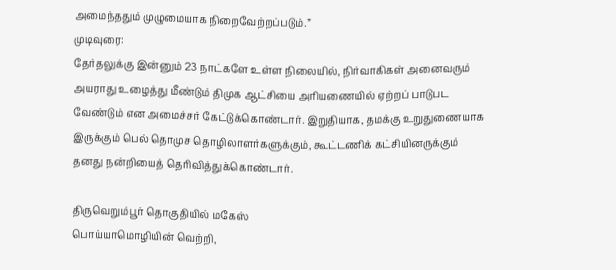அமைந்ததும் முழுமையாக நிறைவேற்றப்படும்.”
முடிவுரை:
தேர்தலுக்கு இன்னும் 23 நாட்களே உள்ள நிலையில், நிர்வாகிகள் அனைவரும் அயராது உழைத்து மீண்டும் திமுக ஆட்சியை அரியணையில் ஏற்றப் பாடுபட வேண்டும் என அமைச்சர் கேட்டுக்கொண்டார். இறுதியாக, தமக்கு உறுதுணையாக இருக்கும் பெல் தொமுச தொழிலாளர்களுக்கும், கூட்டணிக் கட்சியினருக்கும் தனது நன்றியைத் தெரிவித்துக்கொண்டார்.

திருவெறும்பூர் தொகுதியில் மகேஸ்
பொய்யாமொழியின் வெற்றி,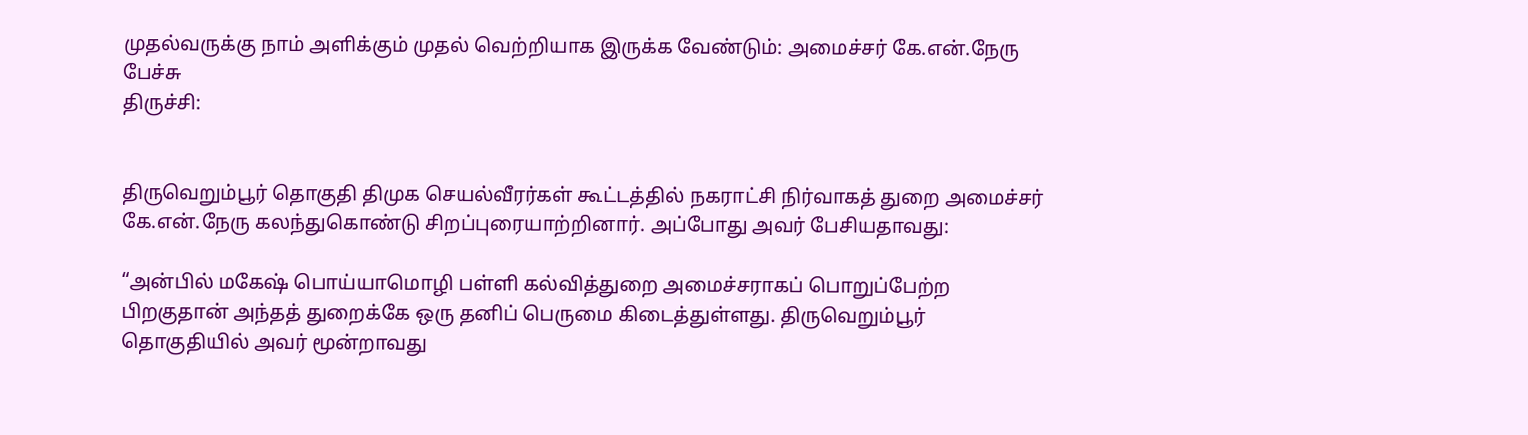முதல்வருக்கு நாம் அளிக்கும் முதல் வெற்றியாக இருக்க வேண்டும்: அமைச்சர் கே.என்.நேரு பேச்சு
திருச்சி:


திருவெறும்பூர் தொகுதி திமுக செயல்வீரர்கள் கூட்டத்தில் நகராட்சி நிர்வாகத் துறை அமைச்சர் கே.என்.நேரு கலந்துகொண்டு சிறப்புரையாற்றினார். அப்போது அவர் பேசியதாவது:

“அன்பில் மகேஷ் பொய்யாமொழி பள்ளி கல்வித்துறை அமைச்சராகப் பொறுப்பேற்ற பிறகுதான் அந்தத் துறைக்கே ஒரு தனிப் பெருமை கிடைத்துள்ளது. திருவெறும்பூர் தொகுதியில் அவர் மூன்றாவது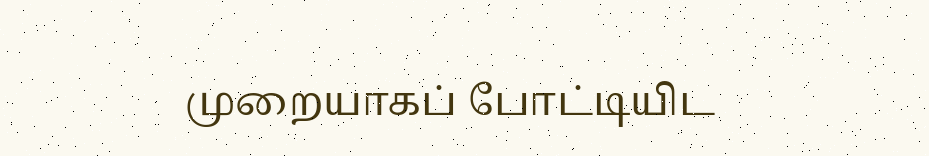முறையாகப் போட்டியிட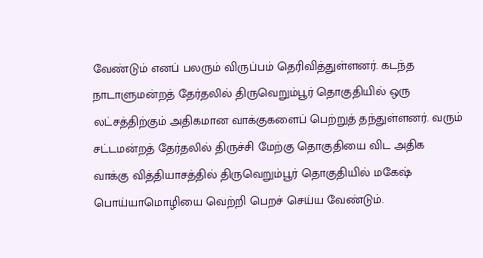வேண்டும் எனப் பலரும் விருப்பம் தெரிவித்துள்ளனர். கடந்த நாடாளுமன்றத் தேர்தலில் திருவெறும்பூர் தொகுதியில் ஒரு லட்சத்திற்கும் அதிகமான வாக்குகளைப் பெற்றுத் தந்துள்ளனர். வரும் சட்டமன்றத் தேர்தலில் திருச்சி மேற்கு தொகுதியை விட அதிக வாக்கு வித்தியாசத்தில் திருவெறும்பூர் தொகுதியில் மகேஷ் பொய்யாமொழியை வெற்றி பெறச் செய்ய வேண்டும்.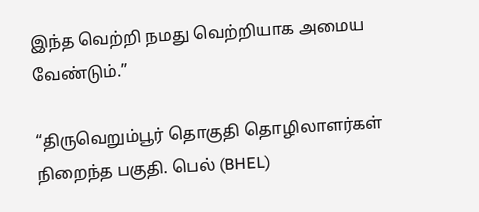இந்த வெற்றி நமது வெற்றியாக அமைய வேண்டும்.”

“திருவெறும்பூர் தொகுதி தொழிலாளர்கள் நிறைந்த பகுதி. பெல் (BHEL)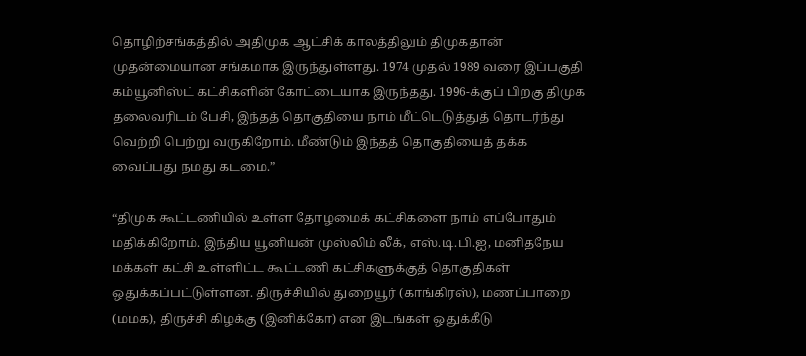தொழிற்சங்கத்தில் அதிமுக ஆட்சிக் காலத்திலும் திமுகதான் முதன்மையான சங்கமாக இருந்துள்ளது. 1974 முதல் 1989 வரை இப்பகுதி கம்யூனிஸ்ட் கட்சிகளின் கோட்டையாக இருந்தது. 1996-க்குப் பிறகு திமுக தலைவரிடம் பேசி, இந்தத் தொகுதியை நாம் மீட்டெடுத்துத் தொடர்ந்து வெற்றி பெற்று வருகிறோம். மீண்டும் இந்தத் தொகுதியைத் தக்க வைப்பது நமது கடமை.”

“திமுக கூட்டணியில் உள்ள தோழமைக் கட்சிகளை நாம் எப்போதும் மதிக்கிறோம். இந்திய யூனியன் முஸ்லிம் லீக், எஸ்.டி.பி.ஐ, மனிதநேய மக்கள் கட்சி உள்ளிட்ட கூட்டணி கட்சிகளுக்குத் தொகுதிகள் ஒதுக்கப்பட்டுள்ளன. திருச்சியில் துறையூர் (காங்கிரஸ்), மணப்பாறை (மமக), திருச்சி கிழக்கு (இனிக்கோ) என இடங்கள் ஒதுக்கீடு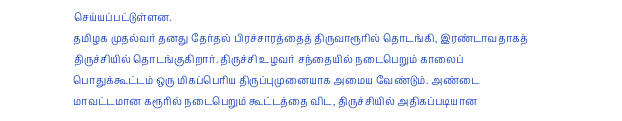செய்யப்பட்டுள்ளன.
தமிழக முதல்வர் தனது தேர்தல் பிரச்சாரத்தைத் திருவாரூரில் தொடங்கி, இரண்டாவதாகத் திருச்சியில் தொடங்குகிறார். திருச்சி உழவர் சந்தையில் நடைபெறும் காலைப் பொதுக்கூட்டம் ஒரு மிகப்பெரிய திருப்புமுனையாக அமைய வேண்டும். அண்டை மாவட்டமான கரூரில் நடைபெறும் கூட்டத்தை விட, திருச்சியில் அதிகப்படியான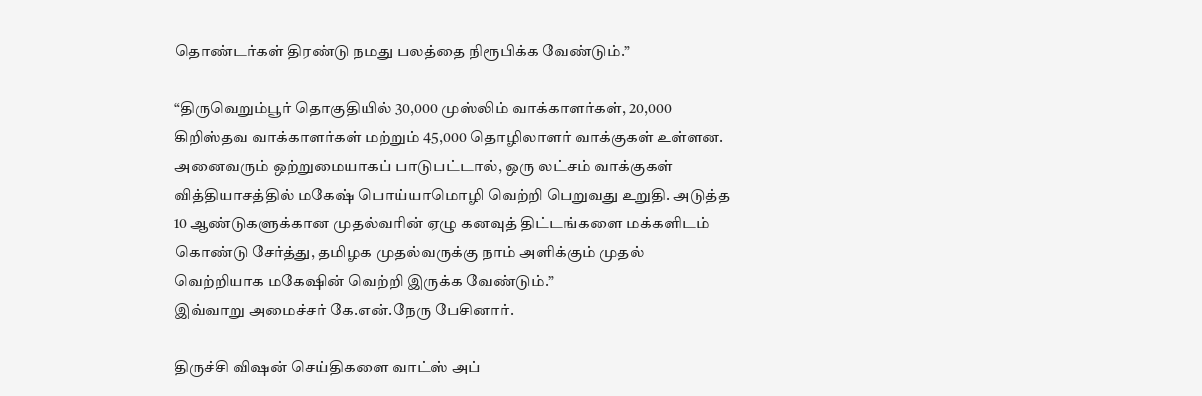தொண்டர்கள் திரண்டு நமது பலத்தை நிரூபிக்க வேண்டும்.”

“திருவெறும்பூர் தொகுதியில் 30,000 முஸ்லிம் வாக்காளர்கள், 20,000 கிறிஸ்தவ வாக்காளர்கள் மற்றும் 45,000 தொழிலாளர் வாக்குகள் உள்ளன. அனைவரும் ஒற்றுமையாகப் பாடுபட்டால், ஒரு லட்சம் வாக்குகள் வித்தியாசத்தில் மகேஷ் பொய்யாமொழி வெற்றி பெறுவது உறுதி. அடுத்த 10 ஆண்டுகளுக்கான முதல்வரின் ஏழு கனவுத் திட்டங்களை மக்களிடம் கொண்டு சேர்த்து, தமிழக முதல்வருக்கு நாம் அளிக்கும் முதல் வெற்றியாக மகேஷின் வெற்றி இருக்க வேண்டும்.”
இவ்வாறு அமைச்சர் கே.என்.நேரு பேசினார்.

திருச்சி விஷன் செய்திகளை வாட்ஸ் அப்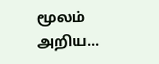மூலம் அறிய…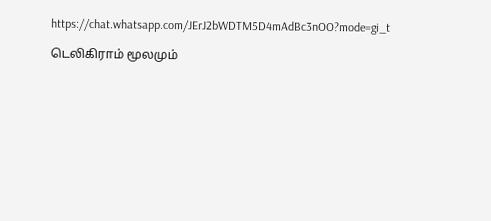https://chat.whatsapp.com/JErJ2bWDTM5D4mAdBc3nOO?mode=gi_t

டெலிகிராம் மூலமும்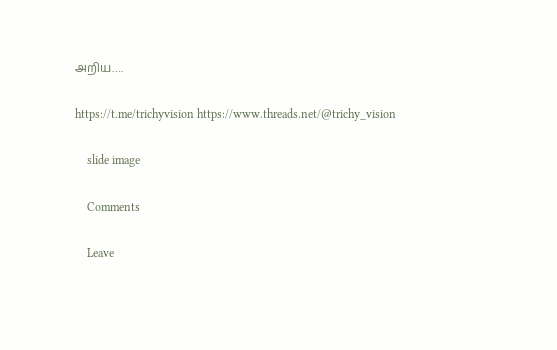அறிய….

https://t.me/trichyvision https://www.threads.net/@trichy_vision

    slide image

    Comments

    Leave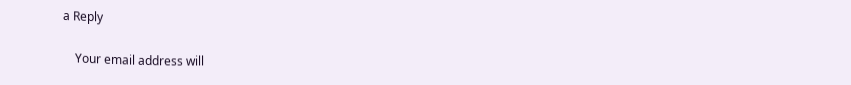a Reply

    Your email address will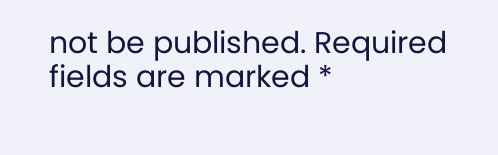not be published. Required fields are marked *